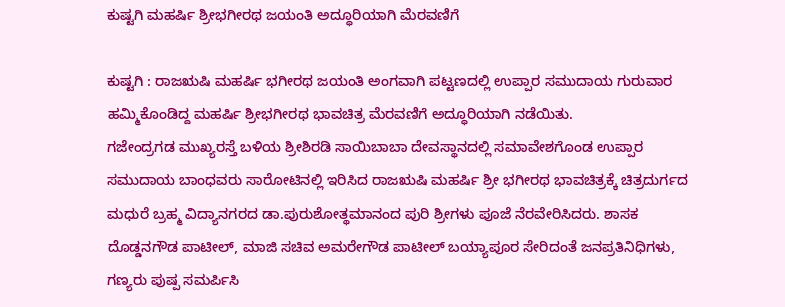ಕುಷ್ಟಗಿ ಮಹರ್ಷಿ ಶ್ರೀಭಗೀರಥ ಜಯಂತಿ ಅದ್ಧೂರಿಯಾಗಿ ಮೆರವಣಿಗೆ

ಕುಷ್ಟಗಿ : ರಾಜಋಷಿ ಮಹರ್ಷಿ ಭಗೀರಥ ಜಯಂತಿ ಅಂಗವಾಗಿ ಪಟ್ಟಣದಲ್ಲಿ ಉಪ್ಪಾರ ಸಮುದಾಯ ಗುರುವಾರ ಹಮ್ಮಿಕೊಂಡಿದ್ದ ಮಹರ್ಷಿ ಶ್ರೀಭಗೀರಥ ಭಾವಚಿತ್ರ ಮೆರವಣಿಗೆ ಅದ್ಧೂರಿಯಾಗಿ ನಡೆಯಿತು.
ಗಜೇಂದ್ರಗಡ ಮುಖ್ಯರಸ್ತೆ ಬಳಿಯ ಶ್ರೀಶಿರಡಿ ಸಾಯಿಬಾಬಾ ದೇವಸ್ಥಾನದಲ್ಲಿ ಸಮಾವೇಶಗೊಂಡ ಉಪ್ಪಾರ ಸಮುದಾಯ ಬಾಂಧವರು ಸಾರೋಟಿನಲ್ಲಿ ಇರಿಸಿದ ರಾಜಋಷಿ ಮಹರ್ಷಿ ಶ್ರೀ ಭಗೀರಥ ಭಾವಚಿತ್ರಕ್ಕೆ ಚಿತ್ರದುರ್ಗದ ಮಧುರೆ ಬ್ರಹ್ಮ ವಿದ್ಯಾನಗರದ ಡಾ.ಪುರುಶೋತ್ಥಮಾನಂದ ಪುರಿ ಶ್ರೀಗಳು ಪೂಜೆ ನೆರವೇರಿಸಿದರು. ಶಾಸಕ ದೊಡ್ಡನಗೌಡ ಪಾಟೀಲ್, ಮಾಜಿ ಸಚಿವ ಅಮರೇಗೌಡ ಪಾಟೀಲ್ ಬಯ್ಯಾಪೂರ ಸೇರಿದಂತೆ ಜನಪ್ರತಿನಿಧಿಗಳು, ಗಣ್ಯರು ಪುಷ್ಪ ಸಮರ್ಪಿಸಿ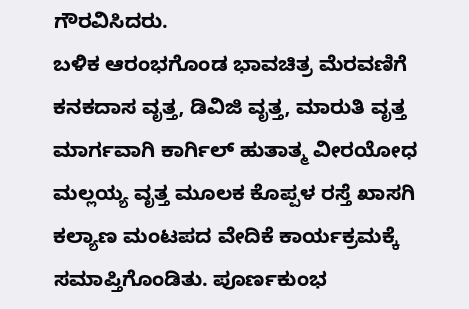ಗೌರವಿಸಿದರು.
ಬಳಿಕ ಆರಂಭಗೊಂಡ ಭಾವಚಿತ್ರ ಮೆರವಣಿಗೆ ಕನಕದಾಸ ವೃತ್ತ, ಡಿವಿಜಿ ವೃತ್ತ, ಮಾರುತಿ ವೃತ್ತ ಮಾರ್ಗವಾಗಿ ಕಾರ್ಗಿಲ್ ಹುತಾತ್ಮ ವೀರಯೋಧ ಮಲ್ಲಯ್ಯ ವೃತ್ತ ಮೂಲಕ ಕೊಪ್ಪಳ ರಸ್ತೆ ಖಾಸಗಿ ಕಲ್ಯಾಣ ಮಂಟಪದ ವೇದಿಕೆ ಕಾರ್ಯಕ್ರಮಕ್ಕೆ ಸಮಾಪ್ತಿಗೊಂಡಿತು. ಪೂರ್ಣಕುಂಭ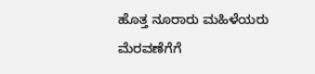ಹೊತ್ತ ನೂರಾರು ಮಹಿಳೆಯರು ಮೆರವಣೆಗೆಗೆ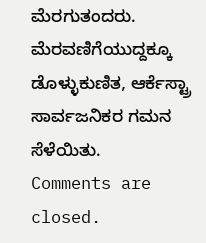ಮೆರಗುತಂದರು. ಮೆರವಣಿಗೆಯುದ್ದಕ್ಕೂ ಡೊಳ್ಳುಕುಣಿತ, ಆರ್ಕೆಸ್ಟ್ರಾ ಸಾರ್ವಜನಿಕರ ಗಮನ ಸೆಳೆಯಿತು.
Comments are closed.